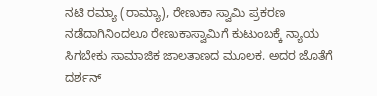ನಟಿ ರಮ್ಯಾ (ರಾಮ್ಯಾ), ರೇಣುಕಾ ಸ್ವಾಮಿ ಪ್ರಕರಣ ನಡೆದಾಗಿನಿಂದಲೂ ರೇಣುಕಾಸ್ವಾಮಿಗೆ ಕುಟುಂಬಕ್ಕೆ ನ್ಯಾಯ ಸಿಗಬೇಕು ಸಾಮಾಜಿಕ ಜಾಲತಾಣದ ಮೂಲಕ. ಅದರ ಜೊತೆಗೆ ದರ್ಶನ್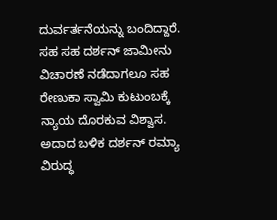ದುರ್ವರ್ತನೆಯನ್ನು ಬಂದಿದ್ದಾರೆ. ಸಹ ಸಹ ದರ್ಶನ್ ಜಾಮೀನು ವಿಚಾರಣೆ ನಡೆದಾಗಲೂ ಸಹ ರೇಣುಕಾ ಸ್ವಾಮಿ ಕುಟುಂಬಕ್ಕೆ ನ್ಯಾಯ ದೊರಕುವ ವಿಶ್ವಾಸ. ಅದಾದ ಬಳಿಕ ದರ್ಶನ್ ರಮ್ಯಾ ವಿರುದ್ಧ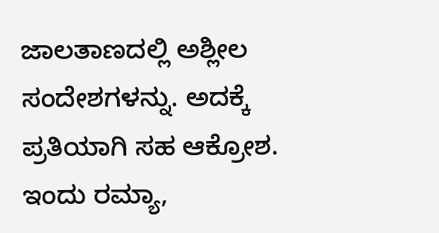ಜಾಲತಾಣದಲ್ಲಿ ಅಶ್ಲೀಲ ಸಂದೇಶಗಳನ್ನು. ಅದಕ್ಕೆ ಪ್ರತಿಯಾಗಿ ಸಹ ಆಕ್ರೋಶ. ಇಂದು ರಮ್ಯಾ,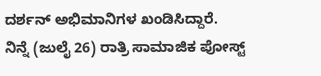ದರ್ಶನ್ ಅಭಿಮಾನಿಗಳ ಖಂಡಿಸಿದ್ದಾರೆ.
ನಿನ್ನೆ (ಜುಲೈ 26) ರಾತ್ರಿ ಸಾಮಾಜಿಕ ಪೋಸ್ಟ್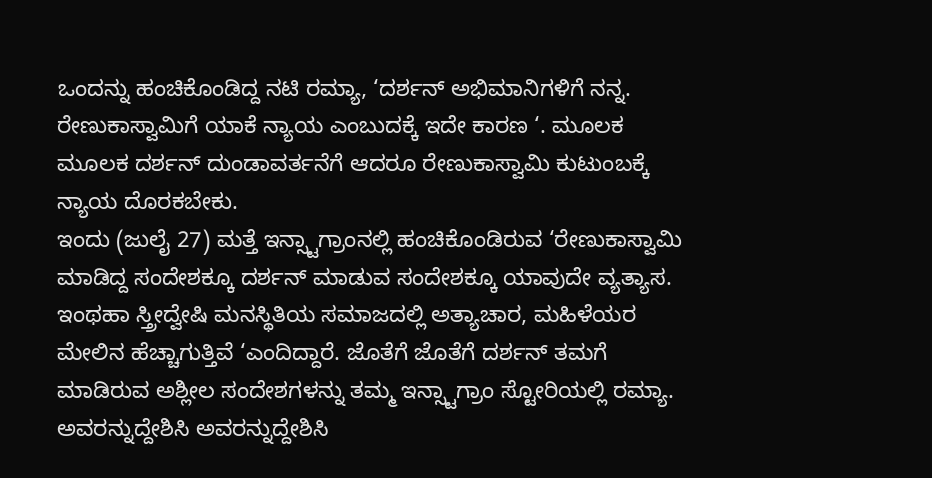ಒಂದನ್ನು ಹಂಚಿಕೊಂಡಿದ್ದ ನಟಿ ರಮ್ಯಾ, ‘ದರ್ಶನ್ ಅಭಿಮಾನಿಗಳಿಗೆ ನನ್ನ. ರೇಣುಕಾಸ್ವಾಮಿಗೆ ಯಾಕೆ ನ್ಯಾಯ ಎಂಬುದಕ್ಕೆ ಇದೇ ಕಾರಣ ‘. ಮೂಲಕ ಮೂಲಕ ದರ್ಶನ್ ದುಂಡಾವರ್ತನೆಗೆ ಆದರೂ ರೇಣುಕಾಸ್ವಾಮಿ ಕುಟುಂಬಕ್ಕೆ ನ್ಯಾಯ ದೊರಕಬೇಕು.
ಇಂದು (ಜುಲೈ 27) ಮತ್ತೆ ಇನ್ಸ್ಟಾಗ್ರಾಂನಲ್ಲಿ ಹಂಚಿಕೊಂಡಿರುವ ‘ರೇಣುಕಾಸ್ವಾಮಿ ಮಾಡಿದ್ದ ಸಂದೇಶಕ್ಕೂ ದರ್ಶನ್ ಮಾಡುವ ಸಂದೇಶಕ್ಕೂ ಯಾವುದೇ ವ್ಯತ್ಯಾಸ. ಇಂಥಹಾ ಸ್ತ್ರೀದ್ವೇಷಿ ಮನಸ್ಥಿತಿಯ ಸಮಾಜದಲ್ಲಿ ಅತ್ಯಾಚಾರ, ಮಹಿಳೆಯರ ಮೇಲಿನ ಹೆಚ್ಚಾಗುತ್ತಿವೆ ‘ಎಂದಿದ್ದಾರೆ. ಜೊತೆಗೆ ಜೊತೆಗೆ ದರ್ಶನ್ ತಮಗೆ ಮಾಡಿರುವ ಅಶ್ಲೀಲ ಸಂದೇಶಗಳನ್ನು ತಮ್ಮ ಇನ್ಸ್ಟಾಗ್ರಾಂ ಸ್ಟೋರಿಯಲ್ಲಿ ರಮ್ಯಾ. ಅವರನ್ನುದ್ದೇಶಿಸಿ ಅವರನ್ನುದ್ದೇಶಿಸಿ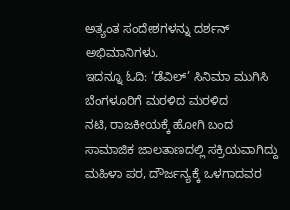ಅತ್ಯಂತ ಸಂದೇಶಗಳನ್ನು ದರ್ಶನ್ ಅಭಿಮಾನಿಗಳು.
ಇದನ್ನೂ ಓದಿ: ‘ಡೆವಿಲ್’ ಸಿನಿಮಾ ಮುಗಿಸಿ ಬೆಂಗಳೂರಿಗೆ ಮರಳಿದ ಮರಳಿದ
ನಟಿ, ರಾಜಕೀಯಕ್ಕೆ ಹೋಗಿ ಬಂದ ಸಾಮಾಜಿಕ ಜಾಲತಾಣದಲ್ಲಿ ಸಕ್ರಿಯವಾಗಿದ್ದು ಮಹಿಳಾ ಪರ, ದೌರ್ಜನ್ಯಕ್ಕೆ ಒಳಗಾದವರ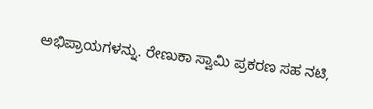ಅಭಿಪ್ರಾಯಗಳನ್ನು. ರೇಣುಕಾ ಸ್ವಾಮಿ ಪ್ರಕರಣ ಸಹ ನಟಿ,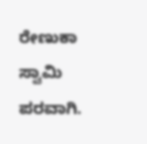ರೇಣುಕಾ ಸ್ವಾಮಿ ಪರವಾಗಿ.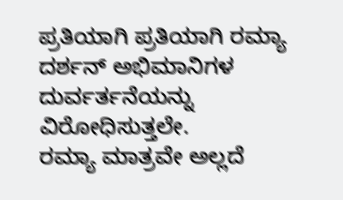ಪ್ರತಿಯಾಗಿ ಪ್ರತಿಯಾಗಿ ರಮ್ಯಾ ದರ್ಶನ್ ಅಭಿಮಾನಿಗಳ ದುರ್ವರ್ತನೆಯನ್ನು ವಿರೋಧಿಸುತ್ತಲೇ.
ರಮ್ಯಾ ಮಾತ್ರವೇ ಅಲ್ಲದೆ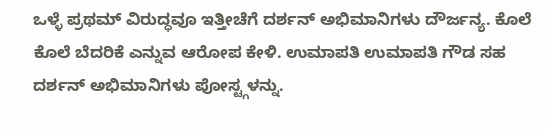ಒಳ್ಳೆ ಪ್ರಥಮ್ ವಿರುದ್ಧವೂ ಇತ್ತೀಚೆಗೆ ದರ್ಶನ್ ಅಭಿಮಾನಿಗಳು ದೌರ್ಜನ್ಯ. ಕೊಲೆ ಕೊಲೆ ಬೆದರಿಕೆ ಎನ್ನುವ ಆರೋಪ ಕೇಳಿ. ಉಮಾಪತಿ ಉಮಾಪತಿ ಗೌಡ ಸಹ ದರ್ಶನ್ ಅಭಿಮಾನಿಗಳು ಪೋಸ್ಟ್ಗಳನ್ನು.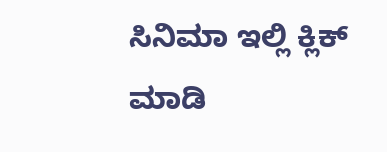ಸಿನಿಮಾ ಇಲ್ಲಿ ಕ್ಲಿಕ್ ಮಾಡಿ